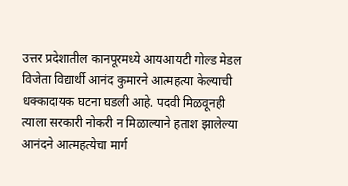उत्तर प्रदेशातील कानपूरमध्ये आयआयटी गोल्ड मेडल विजेता विद्यार्थी आनंद कुमारने आत्महत्या केल्याची धक्कादायक घटना घडली आहे. पदवी मिळवूनही त्याला सरकारी नोकरी न मिळाल्याने हताश झालेल्या आनंदने आत्महत्येचा मार्ग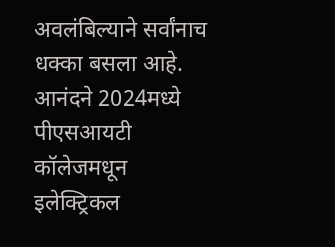अवलंबिल्याने सर्वांनाच धक्का बसला आहे.
आनंदने 2024मध्ये पीएसआयटी कॉलेजमधून इलेक्ट्रिकल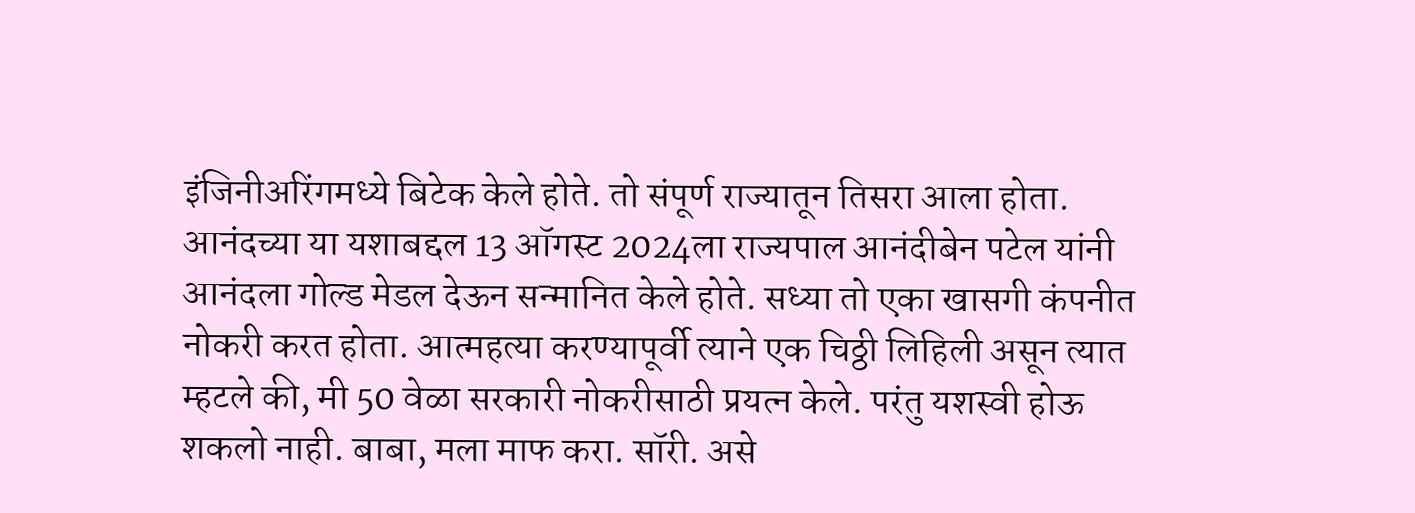इंजिनीअरिंगमध्ये बिटेक केले होते. तो संपूर्ण राज्यातून तिसरा आला होता. आनंदच्या या यशाबद्दल 13 ऑगस्ट 2024ला राज्यपाल आनंदीबेन पटेल यांनी आनंदला गोल्ड मेडल देऊन सन्मानित केले होते. सध्या तो एका खासगी कंपनीत नोकरी करत होता. आत्महत्या करण्यापूर्वी त्याने एक चिठ्ठी लिहिली असून त्यात म्हटले की, मी 50 वेळा सरकारी नोकरीसाठी प्रयत्न केले. परंतु यशस्वी होऊ शकलो नाही. बाबा, मला माफ करा. सॉरी. असे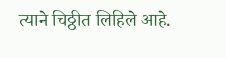त्याने चिठ्ठीत लिहिले आहे.